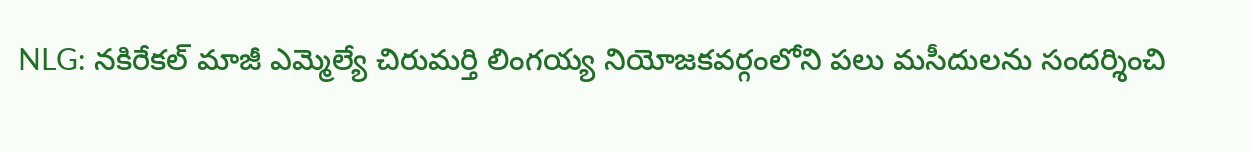NLG: నకిరేకల్ మాజీ ఎమ్మెల్యే చిరుమర్తి లింగయ్య నియోజకవర్గంలోని పలు మసీదులను సందర్శించి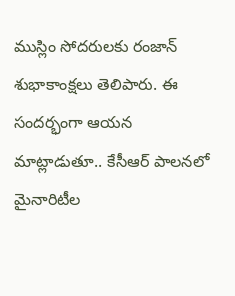ముస్లిం సోదరులకు రంజాన్ శుభాకాంక్షలు తెలిపారు. ఈ సందర్భంగా ఆయన మాట్లాడుతూ.. కేసీఆర్ పాలనలో మైనారిటీల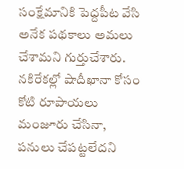సంక్షేమానికి పెద్దపీట వేసి అనేక పథకాలు అమలు చేశామని గుర్తుచేశారు. నకిరేకల్లో షాదీఖానా కోసం కోటి రూపాయలు మంజూరు చేసినా, పనులు చేపట్టలేదని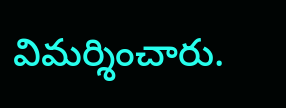విమర్శించారు.